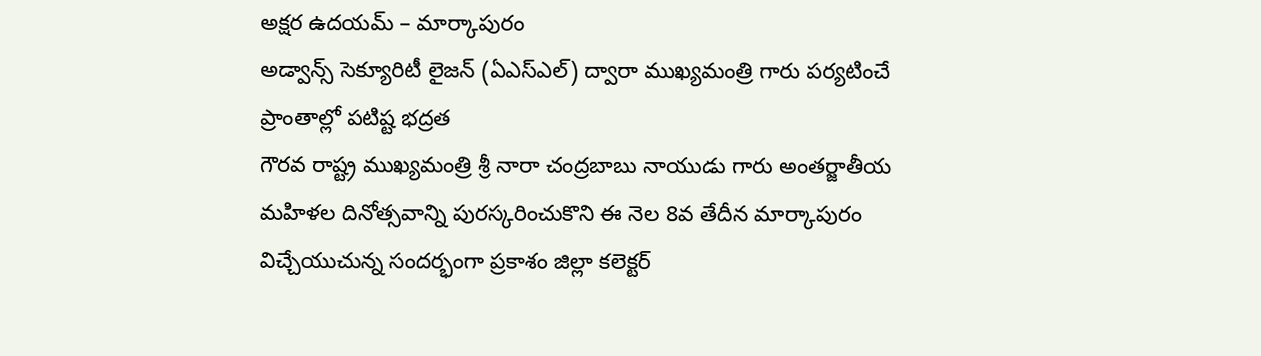అక్షర ఉదయమ్ – మార్కాపురం
అడ్వాన్స్ సెక్యూరిటీ లైజన్ (ఏఎస్ఎల్) ద్వారా ముఖ్యమంత్రి గారు పర్యటించే ప్రాంతాల్లో పటిష్ట భద్రత
గౌరవ రాష్ట్ర ముఖ్యమంత్రి శ్రీ నారా చంద్రబాబు నాయుడు గారు అంతర్జాతీయ మహిళల దినోత్సవాన్ని పురస్కరించుకొని ఈ నెల 8వ తేదీన మార్కాపురం విచ్చేయుచున్న సందర్భంగా ప్రకాశం జిల్లా కలెక్టర్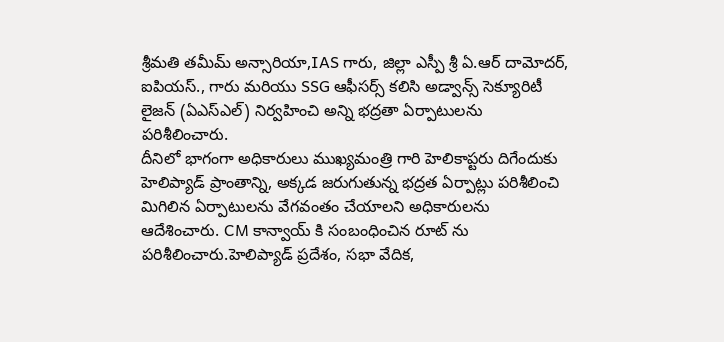శ్రీమతి తమీమ్ అన్సారియా,IAS గారు, జిల్లా ఎస్పీ శ్రీ ఏ.ఆర్ దామోదర్, ఐపియస్., గారు మరియు SSG ఆఫీసర్స్ కలిసి అడ్వాన్స్ సెక్యూరిటీ లైజన్ (ఏఎస్ఎల్) నిర్వహించి అన్ని భద్రతా ఏర్పాటులను పరిశీలించారు.
దీనిలో భాగంగా అధికారులు ముఖ్యమంత్రి గారి హెలికాప్టరు దిగేందుకు హెలిప్యాడ్ ప్రాంతాన్ని, అక్కడ జరుగుతున్న భద్రత ఏర్పాట్లు పరిశీలించి మిగిలిన ఏర్పాటులను వేగవంతం చేయాలని అధికారులను ఆదేశించారు. CM కాన్వాయ్ కి సంబంధించిన రూట్ ను పరిశీలించారు.హెలిప్యాడ్ ప్రదేశం, సభా వేదిక,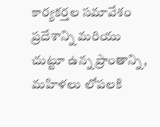కార్యకర్తల సమావేశం ప్రదేశాన్ని మరియు చుట్టూ ఉన్న ప్రాంతాన్ని, మహిళలు లోపలకి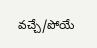వచ్చే/పోయే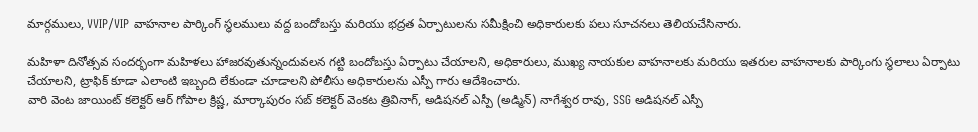మార్గములు, VVIP/VIP వాహనాల పార్కింగ్ స్ధలములు వద్ద బందోబస్తు మరియు భద్రత ఏర్పాటులను సమీక్షించి అధికారులకు పలు సూచనలు తెలియచేసినారు.

మహిళా దినోత్సవ సందర్భంగా మహిళలు హాజరవుతున్నందువలన గట్టి బందోబస్తు ఏర్పాటు చేయాలని, అధికారులు, ముఖ్య నాయకుల వాహనాలకు మరియు ఇతరుల వాహనాలకు పార్కింగు స్థలాలు ఏర్పాటు చేయాలని, ట్రాఫిక్ కూడా ఎలాంటి ఇబ్బంది లేకుండా చూడాలని పోలీసు అధికారులను ఎస్పీ గారు ఆదేశించారు.
వారి వెంట జాయింట్ కలెక్టర్ ఆర్ గోపాల క్రిష్ణ, మార్కాపురం సబ్ కలెక్టర్ వెంకట త్రివినాగ్, అడిషనల్ ఎస్పీ (అడ్మిన్) నాగేశ్వర రావు, SSG అడిషనల్ ఎస్పీ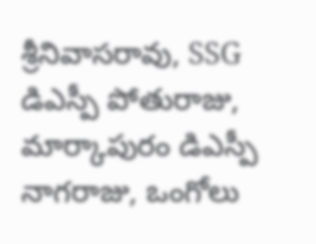శ్రీనివాసరావు, SSG డిఎస్పీ పోతురాజు, మార్కాపురం డిఎస్పీ నాగరాజు, ఒంగోలు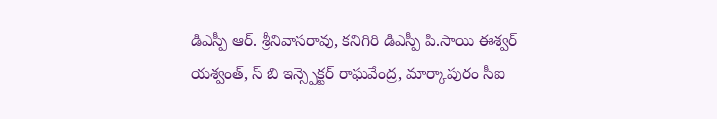డిఎస్పీ ఆర్. శ్రీనివాసరావు, కనిగిరి డిఎస్పీ పి.సాయి ఈశ్వర్ యశ్వంత్, స్ బి ఇన్స్పెక్టర్ రాఘవేంద్ర, మార్కాపురం సీఐ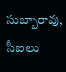సుబ్బారావు, సీఐలు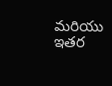మరియు ఇతర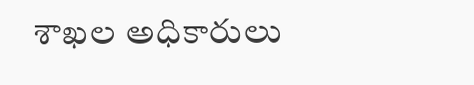శాఖల అధికారులు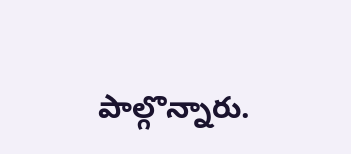పాల్గొన్నారు.